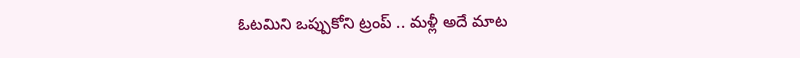ఓటమిని ఒప్పుకోని ట్రంప్ .. మళ్లీ అదే మాట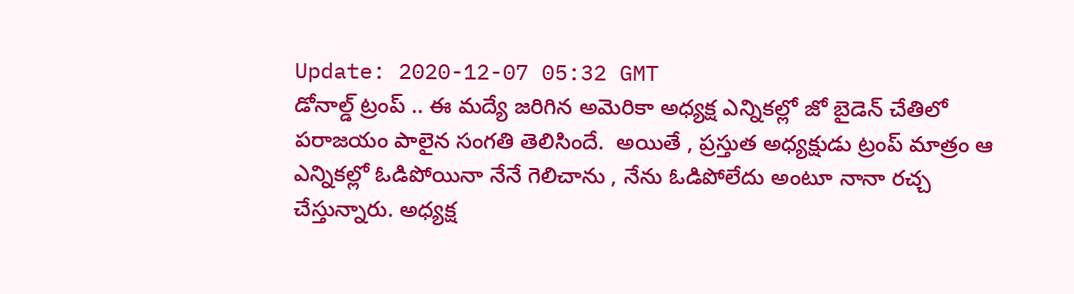Update: 2020-12-07 05:32 GMT
డోనాల్డ్ ట్రంప్ .. ఈ మద్యే జరిగిన అమెరికా అధ్యక్ష ఎన్నికల్లో జో బైడెన్ చేతిలో పరాజయం పాలైన సంగతి తెలిసిందే.  అయితే , ప్రస్తుత అధ్యక్షుడు ట్రంప్ మాత్రం ఆ ఎన్నికల్లో ఓడిపోయినా నేనే గెలిచాను , నేను ఓడిపోలేదు అంటూ నానా రచ్చ చేస్తున్నారు. అధ్యక్ష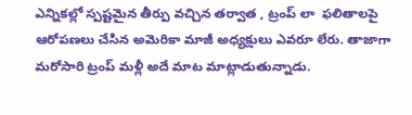ఎన్నికల్లో స్పష్టమైన తీర్పు వచ్చిన తర్వాత , ట్రంప్ లా  ఫలితాలపై ఆరోపణలు చేసిన అమెరికా మాజీ అధ్యక్షులు ఎవరూ లేరు. తాజాగా మరోసారి ట్రంప్ మళ్లీ అదే మాట మాట్లాడుతున్నాడు.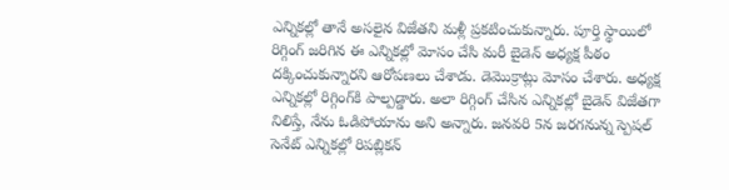ఎన్నికల్లో తానే అసలైన విజేతని మళ్లీ ప్రకటించుకున్నారు. పూర్తి స్థాయిలో రిగ్గింగ్‌ జరిగిన ఈ ఎన్నికల్లో మోసం చేసి మరీ బైడెన్‌ అధ్యక్ష పీఠం దక్కించుకున్నారని ఆరోపణలు చేశాడు. డెమొక్రాట్లు మోసం చేశారు. అధ్యక్ష ఎన్నికల్లో రిగ్గింగ్‌కి పాల్పడ్డారు. అలా రిగ్గింగ్‌ చేసిన ఎన్నికల్లో బైడెన్‌ విజేతగా నిలిస్తే, నేను ఓడిపోయాను అని అన్నారు. జనవరి 5న జరగనున్న స్పెషల్‌ సెనేట్‌ ఎన్నికల్లో రిపబ్లికన్‌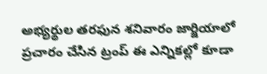అభ్యర్థుల తరఫున శనివారం జార్జియాలో ప్రచారం చేసిన ట్రంప్‌ ఈ ఎన్నికల్లో కూడా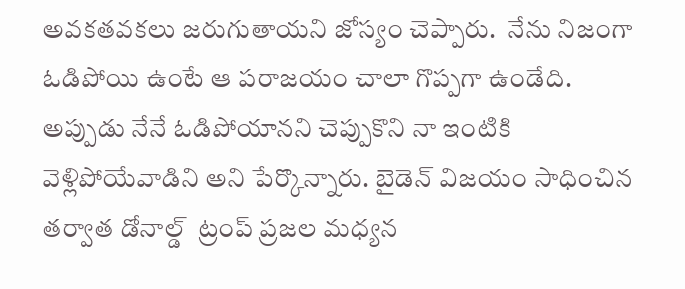అవకతవకలు జరుగుతాయని జోస్యం చెప్పారు.  నేను నిజంగా ఓడిపోయి ఉంటే ఆ పరాజయం చాలా గొప్పగా ఉండేది. అప్పుడు నేనే ఓడిపోయానని చెప్పుకొని నా ఇంటికి వెళ్లిపోయేవాడిని అని పేర్కొన్నారు. బైడెన్‌ విజయం సాధించిన తర్వాత డోనాల్డ్  ట్రంప్‌ ప్రజల మధ్యన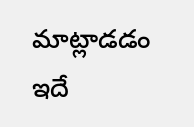మాట్లాడడం ఇదే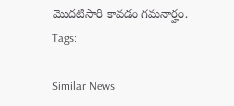మొదటిసారి కావడం గమనార్హం.
Tags:

Similar News